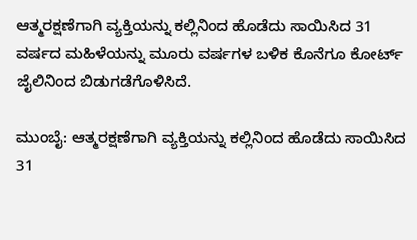ಆತ್ಮರಕ್ಷಣೆಗಾಗಿ ವ್ಯಕ್ತಿಯನ್ನು ಕಲ್ಲಿನಿಂದ ಹೊಡೆದು ಸಾಯಿಸಿದ 31 ವರ್ಷದ ಮಹಿಳೆಯನ್ನು ಮೂರು ವರ್ಷಗಳ ಬಳಿಕ ಕೊನೆಗೂ ಕೋರ್ಟ್‌ ಜೈಲಿನಿಂದ ಬಿಡುಗಡೆಗೊಳಿಸಿದೆ.

ಮುಂಬೈ: ಆತ್ಮರಕ್ಷಣೆಗಾಗಿ ವ್ಯಕ್ತಿಯನ್ನು ಕಲ್ಲಿನಿಂದ ಹೊಡೆದು ಸಾಯಿಸಿದ 31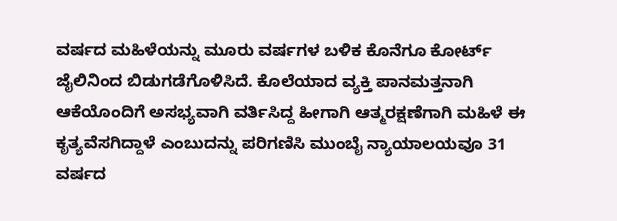ವರ್ಷದ ಮಹಿಳೆಯನ್ನು ಮೂರು ವರ್ಷಗಳ ಬಳಿಕ ಕೊನೆಗೂ ಕೋರ್ಟ್‌ ಜೈಲಿನಿಂದ ಬಿಡುಗಡೆಗೊಳಿಸಿದೆ. ಕೊಲೆಯಾದ ವ್ಯಕ್ತಿ ಪಾನಮತ್ತನಾಗಿ ಆಕೆಯೊಂದಿಗೆ ಅಸಭ್ಯವಾಗಿ ವರ್ತಿಸಿದ್ದ ಹೀಗಾಗಿ ಆತ್ಮರಕ್ಷಣೆಗಾಗಿ ಮಹಿಳೆ ಈ ಕೃತ್ಯವೆಸಗಿದ್ದಾಳೆ ಎಂಬುದನ್ನು ಪರಿಗಣಿಸಿ ಮುಂಬೈ ನ್ಯಾಯಾಲಯವೂ 31 ವರ್ಷದ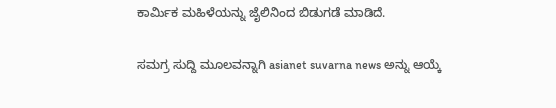ಕಾರ್ಮಿಕ ಮಹಿಳೆಯನ್ನು ಜೈಲಿನಿಂದ ಬಿಡುಗಡೆ ಮಾಡಿದೆ.

ಸಮಗ್ರ ಸುದ್ದಿ ಮೂಲವನ್ನಾಗಿ asianet suvarna news ಅನ್ನು ಆಯ್ಕೆ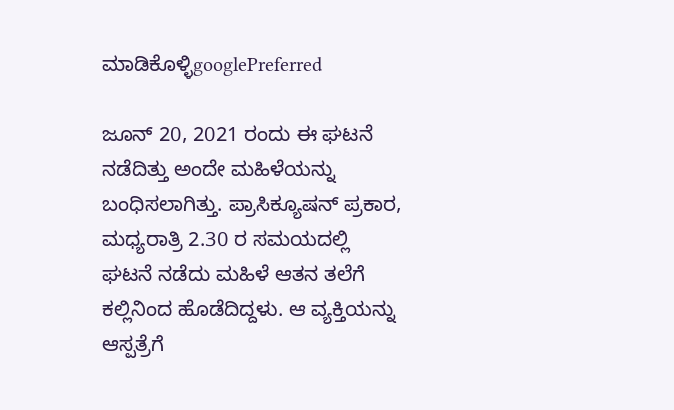ಮಾಡಿಕೊಳ್ಳಿgooglePreferred

ಜೂನ್ 20, 2021 ರಂದು ಈ ಘಟನೆ ನಡೆದಿತ್ತು ಅಂದೇ ಮಹಿಳೆಯನ್ನು ಬಂಧಿಸಲಾಗಿತ್ತು. ಪ್ರಾಸಿಕ್ಯೂಷನ್ ಪ್ರಕಾರ, ಮಧ್ಯರಾತ್ರಿ 2.30 ರ ಸಮಯದಲ್ಲಿ ಘಟನೆ ನಡೆದು ಮಹಿಳೆ ಆತನ ತಲೆಗೆ ಕಲ್ಲಿನಿಂದ ಹೊಡೆದಿದ್ದಳು. ಆ ವ್ಯಕ್ತಿಯನ್ನು ಆಸ್ಪತ್ರೆಗೆ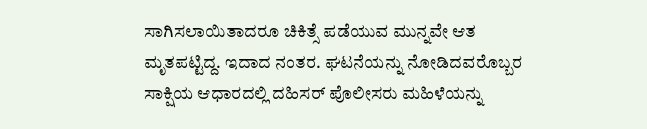ಸಾಗಿಸಲಾಯಿತಾದರೂ ಚಿಕಿತ್ಸೆ ಪಡೆಯುವ ಮುನ್ನವೇ ಆತ ಮೃತಪಟ್ಟಿದ್ದ. ಇದಾದ ನಂತರ. ಘಟನೆಯನ್ನು ನೋಡಿದವರೊಬ್ಬರ ಸಾಕ್ಷಿಯ ಆಧಾರದಲ್ಲಿ ದಹಿಸರ್ ಪೊಲೀಸರು ಮಹಿಳೆಯನ್ನು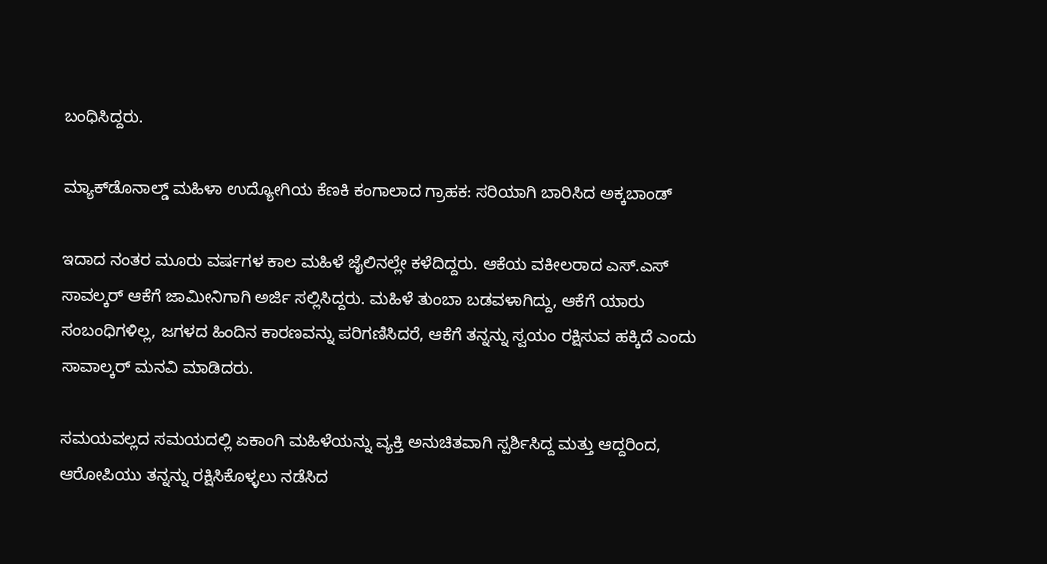ಬಂಧಿಸಿದ್ದರು.

ಮ್ಯಾಕ್‌ಡೊನಾಲ್ಡ್ ಮಹಿಳಾ ಉದ್ಯೋಗಿಯ ಕೆಣಕಿ ಕಂಗಾಲಾದ ಗ್ರಾಹಕ: ಸರಿಯಾಗಿ ಬಾರಿಸಿದ ಅಕ್ಕಬಾಂಡ್

ಇದಾದ ನಂತರ ಮೂರು ವರ್ಷಗಳ ಕಾಲ ಮಹಿಳೆ ಜೈಲಿನಲ್ಲೇ ಕಳೆದಿದ್ದರು. ಆಕೆಯ ವಕೀಲರಾದ ಎಸ್‌.ಎಸ್ ಸಾವಲ್ಕರ್‌ ಆಕೆಗೆ ಜಾಮೀನಿಗಾಗಿ ಅರ್ಜಿ ಸಲ್ಲಿಸಿದ್ದರು. ಮಹಿಳೆ ತುಂಬಾ ಬಡವಳಾಗಿದ್ದು, ಆಕೆಗೆ ಯಾರು ಸಂಬಂಧಿಗಳಿಲ್ಲ, ಜಗಳದ ಹಿಂದಿನ ಕಾರಣವನ್ನು ಪರಿಗಣಿಸಿದರೆ, ಆಕೆಗೆ ತನ್ನನ್ನು ಸ್ವಯಂ ರಕ್ಷಿಸುವ ಹಕ್ಕಿದೆ ಎಂದು ಸಾವಾಲ್ಕರ್ ಮನವಿ ಮಾಡಿದರು.

ಸಮಯವಲ್ಲದ ಸಮಯದಲ್ಲಿ ಏಕಾಂಗಿ ಮಹಿಳೆಯನ್ನು ವ್ಯಕ್ತಿ ಅನುಚಿತವಾಗಿ ಸ್ಪರ್ಶಿಸಿದ್ದ ಮತ್ತು ಆದ್ದರಿಂದ, ಆರೋಪಿಯು ತನ್ನನ್ನು ರಕ್ಷಿಸಿಕೊಳ್ಳಲು ನಡೆಸಿದ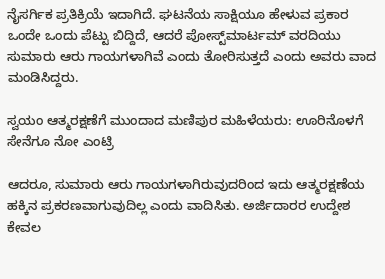ನೈಸರ್ಗಿಕ ಪ್ರತಿಕ್ರಿಯೆ ಇದಾಗಿದೆ. ಘಟನೆಯ ಸಾಕ್ಷಿಯೂ ಹೇಳುವ ಪ್ರಕಾರ ಒಂದೇ ಒಂದು ಪೆಟ್ಟು ಬಿದ್ದಿದೆ, ಆದರೆ ಪೋಸ್ಟ್‌ಮಾರ್ಟಮ್ ವರದಿಯು ಸುಮಾರು ಆರು ಗಾಯಗಳಾಗಿವೆ ಎಂದು ತೋರಿಸುತ್ತದೆ ಎಂದು ಅವರು ವಾದ ಮಂಡಿಸಿದ್ದರು.

ಸ್ವಯಂ ಆತ್ಮರಕ್ಷಣೆಗೆ ಮುಂದಾದ ಮಣಿಪುರ ಮಹಿಳೆಯರು: ಊರಿನೊಳಗೆ ಸೇನೆಗೂ ನೋ ಎಂಟ್ರಿ

ಆದರೂ, ಸುಮಾರು ಆರು ಗಾಯಗಳಾಗಿರುವುದರಿಂದ ಇದು ಆತ್ಮರಕ್ಷಣೆಯ ಹಕ್ಕಿನ ಪ್ರಕರಣವಾಗುವುದಿಲ್ಲ ಎಂದು ವಾದಿಸಿತು. ಅರ್ಜಿದಾರರ ಉದ್ದೇಶ ಕೇವಲ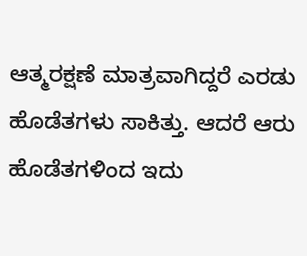ಆತ್ಮರಕ್ಷಣೆ ಮಾತ್ರವಾಗಿದ್ದರೆ ಎರಡು ಹೊಡೆತಗಳು ಸಾಕಿತ್ತು. ಆದರೆ ಆರು ಹೊಡೆತಗಳಿಂದ ಇದು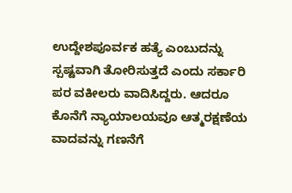ಉದ್ದೇಶಪೂರ್ವಕ ಹತ್ಯೆ ಎಂಬುದನ್ನು ಸ್ಪಷ್ಟವಾಗಿ ತೋರಿಸುತ್ತದೆ ಎಂದು ಸರ್ಕಾರಿ ಪರ ವಕೀಲರು ವಾದಿಸಿದ್ದರು. ಆದರೂ ಕೊನೆಗೆ ನ್ಯಾಯಾಲಯವೂ ಆತ್ಮರಕ್ಷಣೆಯ ವಾದವನ್ನು ಗಣನೆಗೆ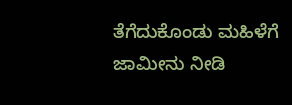ತೆಗೆದುಕೊಂಡು ಮಹಿಳೆಗೆ ಜಾಮೀನು ನೀಡಿ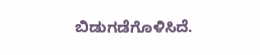ಬಿಡುಗಡೆಗೊಳಿಸಿದೆ.